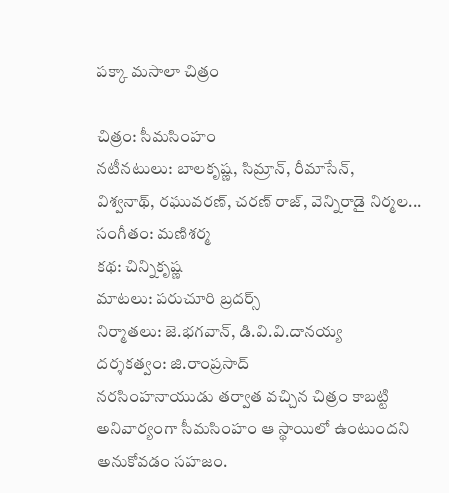పక్కా మసాలా చిత్రం

చిత్రం: సీమసింహం
నటీనటులు: బాలకృష్ణ, సిమ్రాన్, రీమాసేన్,
విశ్వనాథ్, రఘువరణ్, చరణ్ రాజ్, వెన్నిరాడై నిర్మల...
సంగీతం: మణిశర్మ
కథ: చిన్నికృష్ణ
మాటలు: పరుచూరి బ్రదర్స్
నిర్మాతలు: జె.భగవాన్, డి.వి.వి.దానయ్య
దర్శకత్వం: జి.రాంప్రసాద్
నరసింహనాయుడు తర్వాత వచ్చిన చిత్రం కాబట్టి అనివార్యంగా సీమసింహం ఆ స్థాయిలో ఉంటుందని అనుకోవడం సహజం.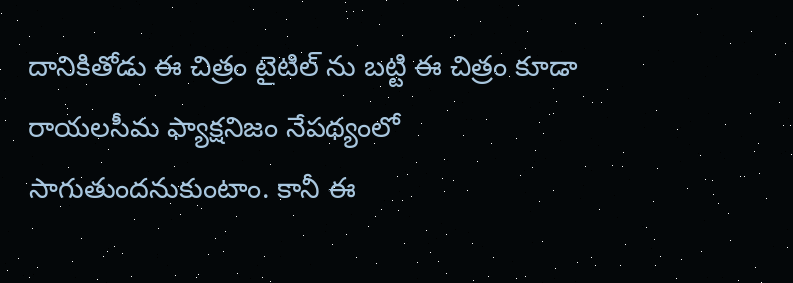దానికితోడు ఈ చిత్రం టైటిల్ ను బట్టి ఈ చిత్రం కూడా రాయలసీమ ఫ్యాక్షనిజం నేపథ్యంలో సాగుతుందనుకుంటాం. కానీ ఈ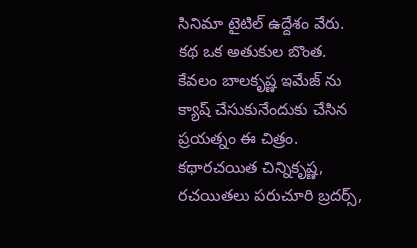సినిమా టైటిల్ ఉద్దేశం వేరు. కథ ఒక అతుకుల బొంత. కేవలం బాలకృష్ణ ఇమేజ్ ను క్యాష్ చేసుకునేందుకు చేసిన ప్రయత్నం ఈ చిత్రం. కథారచయిత చిన్నికృష్ణ, రచయితలు పరుచూరి బ్రదర్స్,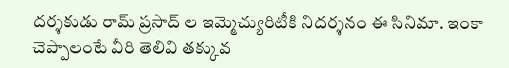దర్శకుడు రామ్ ప్రసాద్ ల ఇమ్మెచ్యురిటీకి నిదర్శనం ఈ సినిమా. ఇంకా చెప్పాలంటే వీరి తెలివి తక్కువ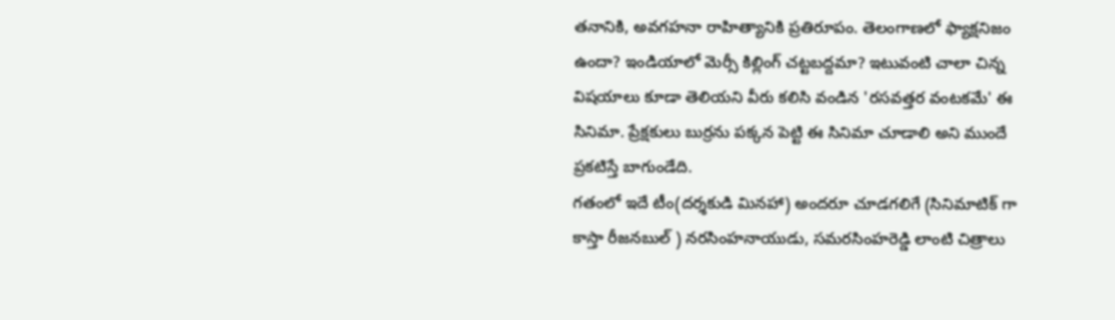తనానికి, అవగహనా రాహిత్యానికి ప్రతిరూపం. తెలంగాణలో ఫ్యాక్షనిజం ఉందా? ఇండియాలో మెర్సీ కిల్లింగ్ చట్టబద్దమా? ఇటువంటి చాలా చిన్న విషయాలు కూడా తెలియని వీరు కలిసి వండిన 'రసవత్తర వంటకమే' ఈ సినిమా. ప్రేక్షకులు బుర్రను పక్కన పెట్టి ఈ సినిమా చూడాలి అని ముందే ప్రకటిస్తే బాగుండేది.
గతంలో ఇదే టీం(దర్శకుడి మినహా) అందరూ చూడగలిగే (సినిమాటిక్ గా కాస్తా రీజనబుల్ ) నరసింహనాయుడు, సమరసింహరెడ్డి లాంటి చిత్రాలు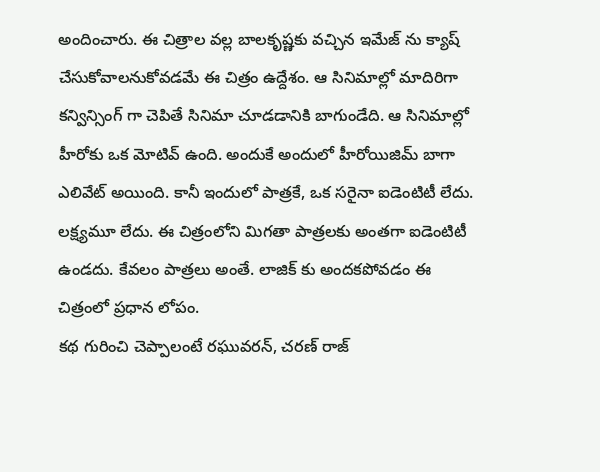అందించారు. ఈ చిత్రాల వల్ల బాలకృష్ణకు వచ్చిన ఇమేజ్ ను క్యాష్ చేసుకోవాలనుకోవడమే ఈ చిత్రం ఉద్దేశం. ఆ సినిమాల్లో మాదిరిగా కన్విన్సింగ్ గా చెపితే సినిమా చూడడానికి బాగుండేది. ఆ సినిమాల్లో హీరోకు ఒక మోటివ్ ఉంది. అందుకే అందులో హీరోయిజిమ్ బాగా ఎలివేట్ అయింది. కానీ ఇందులో పాత్రకే, ఒక సరైనా ఐడెంటిటీ లేదు. లక్ష్యమూ లేదు. ఈ చిత్రంలోని మిగతా పాత్రలకు అంతగా ఐడెంటిటీ ఉండదు. కేవలం పాత్రలు అంతే. లాజిక్ కు అందకపోవడం ఈ చిత్రంలో ప్రధాన లోపం.
కథ గురించి చెప్పాలంటే రఘువరన్, చరణ్ రాజ్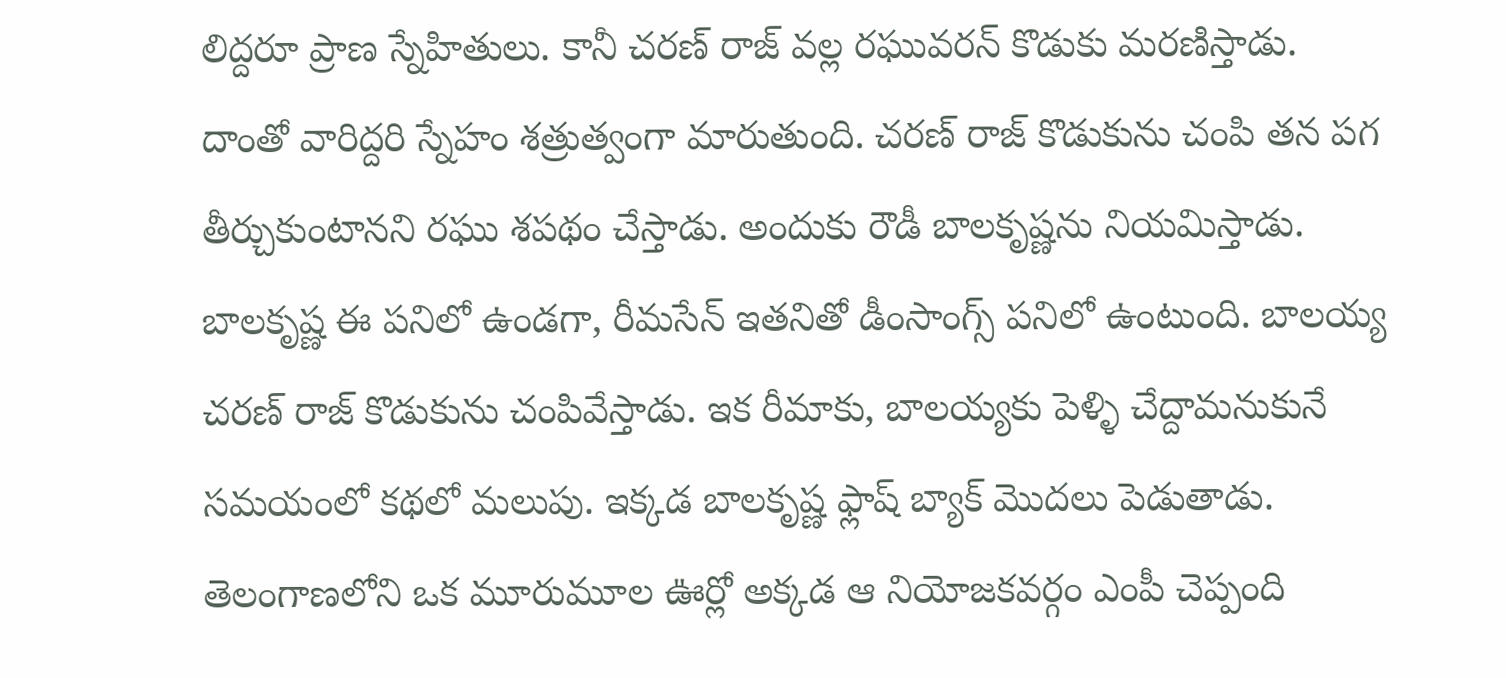లిద్దరూ ప్రాణ స్నేహితులు. కానీ చరణ్ రాజ్ వల్ల రఘువరన్ కొడుకు మరణిస్తాడు. దాంతో వారిద్దరి స్నేహం శత్రుత్వంగా మారుతుంది. చరణ్ రాజ్ కొడుకును చంపి తన పగ తీర్చుకుంటానని రఘు శపథం చేస్తాడు. అందుకు రౌడీ బాలకృష్ణను నియమిస్తాడు. బాలకృష్ణ ఈ పనిలో ఉండగా, రీమసేన్ ఇతనితో డీంసాంగ్స్ పనిలో ఉంటుంది. బాలయ్య చరణ్ రాజ్ కొడుకును చంపివేస్తాడు. ఇక రీమాకు, బాలయ్యకు పెళ్ళి చేద్దామనుకునే సమయంలో కథలో మలుపు. ఇక్కడ బాలకృష్ణ ఫ్లాష్ బ్యాక్ మొదలు పెడుతాడు.
తెలంగాణలోని ఒక మూరుమూల ఊర్లో అక్కడ ఆ నియోజకవర్గం ఎంపీ చెప్పంది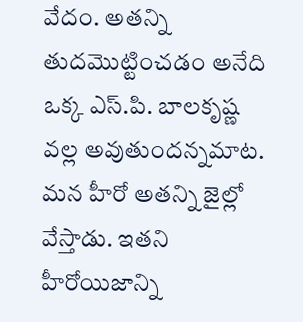వేదం. అతన్ని తుదమొట్టించడం అనేది ఒక్క ఎస్.పి. బాలకృష్ణ వల్ల అవుతుందన్నమాట. మన హీరో అతన్ని జైల్లో వేస్తాడు. ఇతని హీరోయిజాన్ని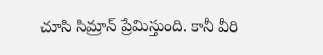చూసి సిమ్రాన్ ప్రేమిస్తుంది. కానీ వీరి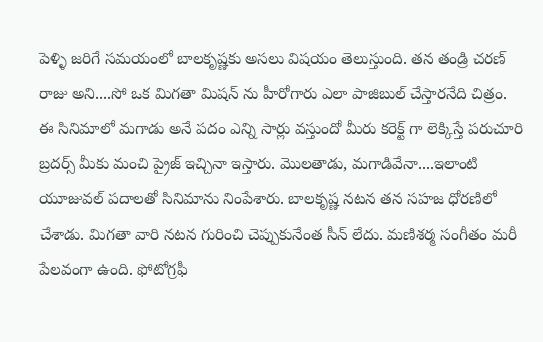పెళ్ళి జరిగే సమయంలో బాలకృష్ణకు అసలు విషయం తెలుస్తుంది. తన తండ్రి చరణ్ రాజు అని....సో ఒక మిగతా మిషన్ ను హీరోగారు ఎలా పాజిబుల్ చేస్తారనేది చిత్రం.
ఈ సినిమాలో మగాడు అనే పదం ఎన్ని సార్లు వస్తుందో మీరు కరెక్ట్ గా లెక్కిస్తే పరుచూరి బ్రదర్స్ మీకు మంచి ప్రైజ్ ఇచ్చినా ఇస్తారు. మొలతాడు, మగాడివేనా....ఇలాంటి యూజువల్ పదాలతో సినిమాను నింపేశారు. బాలకృష్ణ నటన తన సహజ ధోరణిలో చేశాడు. మిగతా వారి నటన గురించి చెప్పుకునేంత సీన్ లేదు. మణిశర్మ సంగీతం మరీ పేలవంగా ఉంది. ఫోటోగ్రఫీ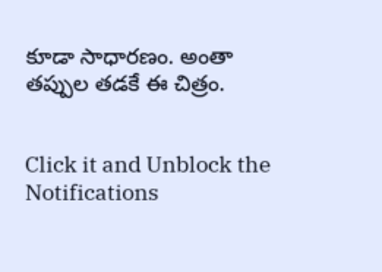కూడా సాధారణం. అంతా తప్పుల తడకే ఈ చిత్రం.


Click it and Unblock the Notifications